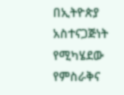በኢትዮጵያ አስተናጋጅነት የሚካሄደው የምስራቅና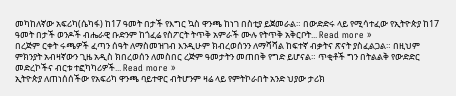መካከለኛው አፍሪካ(ሴካፋ) ከ17 ዓመት በታች የእግር ኳስ ዋንጫ ከነገ በስቲያ ይጀመራል። በውድድሩ ላይ የሚሳተፈው የኢትዮጵያ ከ17 ዓመት በታች ወንዶች ብሔራዊ ቡድንም ከጎፈሬ የስፖርት ትጥቅ አምራች ሙሉ የትጥቅ አቅርቦት... Read more »
በረጅም ርቀት ሩጫዎች ፈጣን ሰዓት ለማስመዝገብ እንዲሁም ክብረወሰንን ለማሻሻል ከፍተኛ ብቃትና ጽናት ያስፈልጋል። በዚህም ምክንያት አብዛኛውን ጊዜ አዲስ ክበረወሰን ለመስበር ረጅም ዓመታትን መጠበቅ የግድ ይሆናል። ጥቂቶች ግን በትልልቅ የውድድር መድረኮችና ብርቱ ተፎካካሪዎች... Read more »
ኢትዮጵያ ለጠነሰሰችው የአፍሪካ ዋንጫ ባይተዋር ብትሆንም ዛሬ ላይ የምትኮራበት አንድ ህያው ታሪክ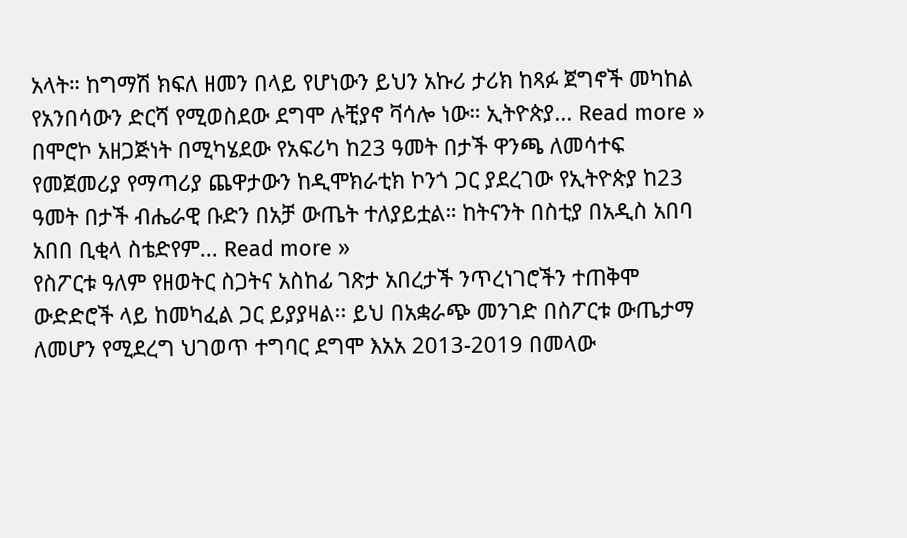አላት። ከግማሽ ክፍለ ዘመን በላይ የሆነውን ይህን አኩሪ ታሪክ ከጻፉ ጀግኖች መካከል የአንበሳውን ድርሻ የሚወስደው ደግሞ ሉቺያኖ ቫሳሎ ነው። ኢትዮጵያ... Read more »
በሞሮኮ አዘጋጅነት በሚካሄደው የአፍሪካ ከ23 ዓመት በታች ዋንጫ ለመሳተፍ የመጀመሪያ የማጣሪያ ጨዋታውን ከዲሞክራቲክ ኮንጎ ጋር ያደረገው የኢትዮጵያ ከ23 ዓመት በታች ብሔራዊ ቡድን በአቻ ውጤት ተለያይቷል። ከትናንት በስቲያ በአዲስ አበባ አበበ ቢቂላ ስቴድየም... Read more »
የስፖርቱ ዓለም የዘወትር ስጋትና አስከፊ ገጽታ አበረታች ንጥረነገሮችን ተጠቅሞ ውድድሮች ላይ ከመካፈል ጋር ይያያዛል፡፡ ይህ በአቋራጭ መንገድ በስፖርቱ ውጤታማ ለመሆን የሚደረግ ህገወጥ ተግባር ደግሞ እአአ 2013-2019 በመላው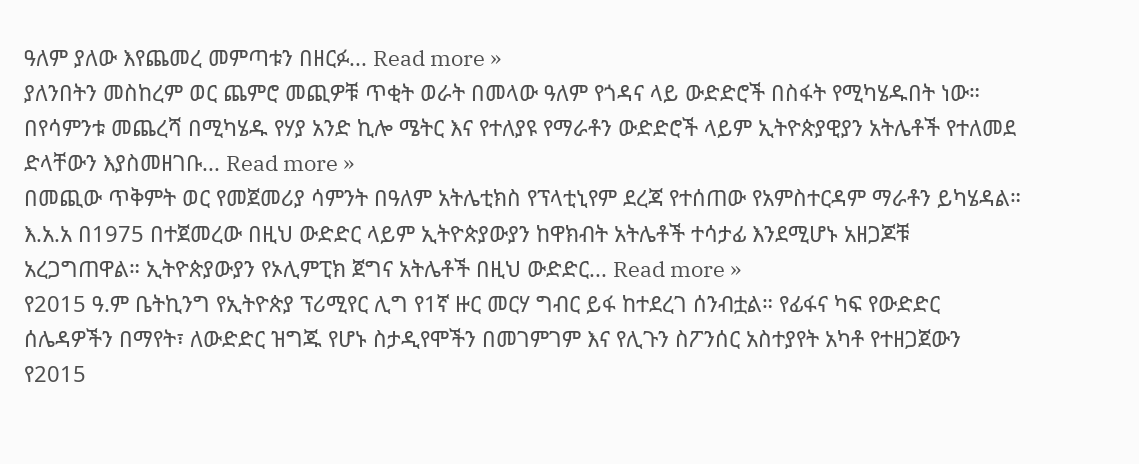ዓለም ያለው እየጨመረ መምጣቱን በዘርፉ... Read more »
ያለንበትን መስከረም ወር ጨምሮ መጪዎቹ ጥቂት ወራት በመላው ዓለም የጎዳና ላይ ውድድሮች በስፋት የሚካሄዱበት ነው። በየሳምንቱ መጨረሻ በሚካሄዱ የሃያ አንድ ኪሎ ሜትር እና የተለያዩ የማራቶን ውድድሮች ላይም ኢትዮጵያዊያን አትሌቶች የተለመደ ድላቸውን እያስመዘገቡ... Read more »
በመጪው ጥቅምት ወር የመጀመሪያ ሳምንት በዓለም አትሌቲክስ የፕላቲኒየም ደረጃ የተሰጠው የአምስተርዳም ማራቶን ይካሄዳል። እ.አ.አ በ1975 በተጀመረው በዚህ ውድድር ላይም ኢትዮጵያውያን ከዋክብት አትሌቶች ተሳታፊ እንደሚሆኑ አዘጋጆቹ አረጋግጠዋል። ኢትዮጵያውያን የኦሊምፒክ ጀግና አትሌቶች በዚህ ውድድር... Read more »
የ2015 ዓ.ም ቤትኪንግ የኢትዮጵያ ፕሪሚየር ሊግ የ1ኛ ዙር መርሃ ግብር ይፋ ከተደረገ ሰንብቷል። የፊፋና ካፍ የውድድር ሰሌዳዎችን በማየት፣ ለውድድር ዝግጁ የሆኑ ስታዲየሞችን በመገምገም እና የሊጉን ስፖንሰር አስተያየት አካቶ የተዘጋጀውን የ2015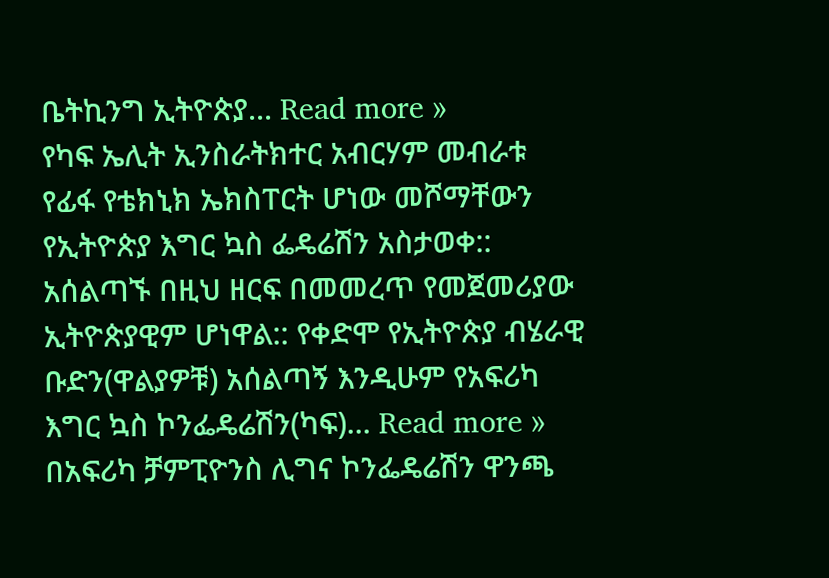ቤትኪንግ ኢትዮጵያ... Read more »
የካፍ ኤሊት ኢንስራትክተር አብርሃም መብራቱ የፊፋ የቴክኒክ ኤክስፐርት ሆነው መሾማቸውን የኢትዮጵያ እግር ኳስ ፌዴሬሽን አስታወቀ:: አሰልጣኙ በዚህ ዘርፍ በመመረጥ የመጀመሪያው ኢትዮጵያዊም ሆነዋል:: የቀድሞ የኢትዮጵያ ብሄራዊ ቡድን(ዋልያዎቹ) አሰልጣኝ እንዲሁም የአፍሪካ እግር ኳስ ኮንፌዴሬሽን(ካፍ)... Read more »
በአፍሪካ ቻምፒዮንስ ሊግና ኮንፌዴሬሽን ዋንጫ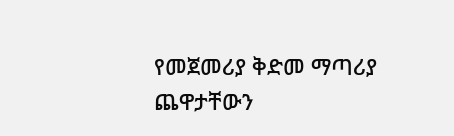የመጀመሪያ ቅድመ ማጣሪያ ጨዋታቸውን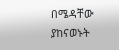በሜዳቸው ያከናወኑት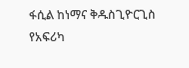ፋሲል ከነማና ቅዱስጊዮርጊስ የአፍሪካ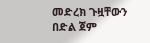መድረክ ጉዟቸውን በድል ጀም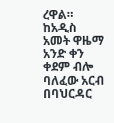ረዋል። ከአዲስ አመት ዋዜማ አንድ ቀን ቀደም ብሎ ባለፈው አርብ በባህርዳር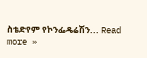ስቴድየም የኮንፌዴሬሽን... Read more »